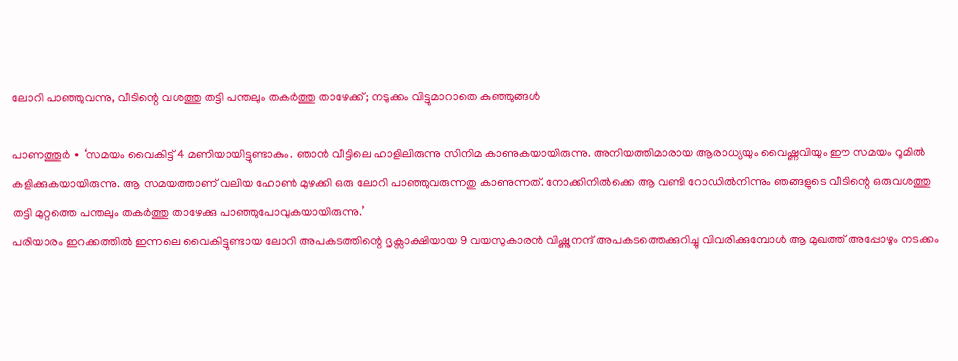ലോറി പാഞ്ഞുവന്നു, വീടിന്റെ വശത്തു തട്ടി പന്തലും തകർത്തു താഴേക്ക്; നടുക്കം വിട്ടുമാറാതെ കുഞ്ഞുങ്ങൾ

പാണത്തൂർ ∙ ‘സമയം വൈകിട്ട് 4 മണിയായിട്ടുണ്ടാകും. ഞാൻ വീട്ടിലെ ഹാളിലിരുന്നു സിനിമ കാണുകയായിരുന്നു. അനിയത്തിമാരായ ആരാധ്യയും വൈഷ്ണവിയും ഈ സമയം റൂമിൽ കളിക്കുകയായിരുന്നു. ആ സമയത്താണ് വലിയ ഹോൺ മുഴക്കി ഒരു ലോറി പാഞ്ഞുവരുന്നതു കാണുന്നത്. നോക്കിനിൽക്കെ ആ വണ്ടി റോഡിൽനിന്നും ഞങ്ങളുടെ വീടിന്റെ ഒരുവശത്തു തട്ടി മുറ്റത്തെ പന്തലും തകർത്തു താഴേക്കു പാഞ്ഞുപോവുകയായിരുന്നു.’
പരിയാരം ഇറക്കത്തിൽ ഇന്നലെ വൈകിട്ടുണ്ടായ ലോറി അപകടത്തിന്റെ ദൃക്സാക്ഷിയായ 9 വയസുകാരൻ വിഷ്ണുനന്ദ് അപകടത്തെക്കുറിച്ചു വിവരിക്കുമ്പോൾ ആ മുഖത്ത് അപ്പോഴും നടക്കം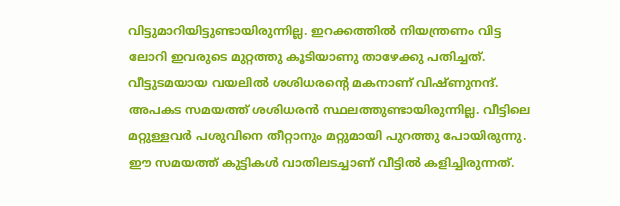വിട്ടുമാറിയിട്ടുണ്ടായിരുന്നില്ല. ഇറക്കത്തിൽ നിയന്ത്രണം വിട്ട ലോറി ഇവരുടെ മുറ്റത്തു കൂടിയാണു താഴേക്കു പതിച്ചത്. വീട്ടുടമയായ വയലിൽ ശശിധരന്റെ മകനാണ് വിഷ്ണുനന്ദ്. അപകട സമയത്ത് ശശിധരൻ സ്ഥലത്തുണ്ടായിരുന്നില്ല. വീട്ടിലെ മറ്റുള്ളവർ പശുവിനെ തീറ്റാനും മറ്റുമായി പുറത്തു പോയിരുന്നു.
ഈ സമയത്ത് കുട്ടികൾ വാതിലടച്ചാണ് വീട്ടിൽ കളിച്ചിരുന്നത്.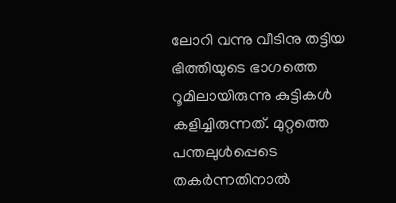ലോറി വന്നു വീടിനു തട്ടിയ ഭിത്തിയുടെ ഭാഗത്തെ റൂമിലായിരുന്നു കുട്ടികൾ കളിച്ചിരുന്നത്. മുറ്റത്തെ പന്തലുൾപ്പെടെ തകർന്നതിനാൽ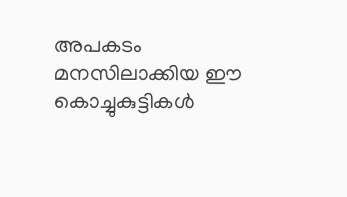അപകടം മനസിലാക്കിയ ഈ കൊച്ചുകുട്ടികൾ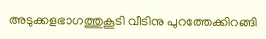അടുക്കളഭാഗത്തുകൂടി വീടിനു പുറത്തേക്കിറങ്ങി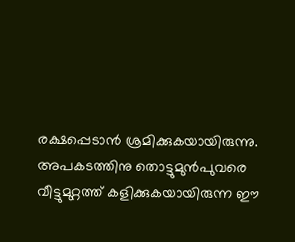രക്ഷപ്പെടാൻ ശ്രമിക്കുകയായിരുന്നു. അപകടത്തിനു തൊട്ടുമുൻപുവരെ വീട്ടുമുറ്റത്ത് കളിക്കുകയായിരുന്ന ഈ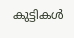കുട്ടികൾ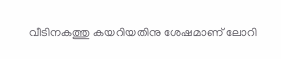വീടിനകത്തു കയറിയതിനു ശേഷമാണ് ലോറി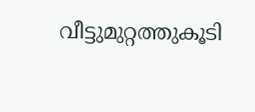വീട്ടുമുറ്റത്തുകൂടി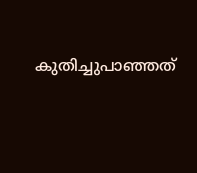കുതിച്ചുപാഞ്ഞത്